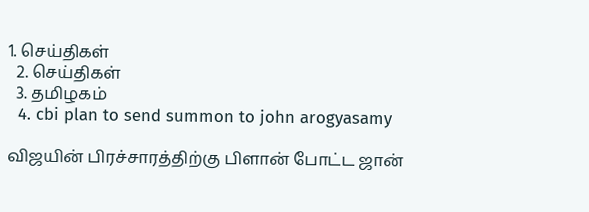1. செய்திகள்
  2. செய்திகள்
  3. த‌மிழக‌ம்
  4. cbi plan to send summon to john arogyasamy

விஜயின் பிரச்சாரத்திற்கு பிளான் போட்ட ஜான்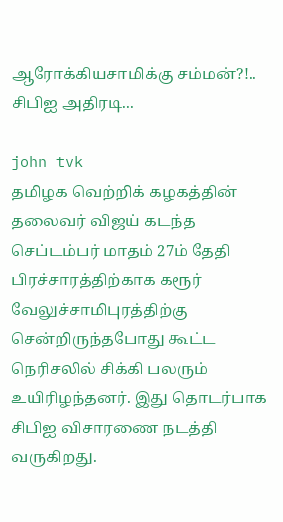ஆரோக்கியசாமிக்கு சம்மன்?!.. சிபிஐ அதிரடி...

john tvk
தமிழக வெற்றிக் கழகத்தின் தலைவர் விஜய் கடந்த செப்டம்பர் மாதம் 27ம் தேதி பிரச்சாரத்திற்காக கரூர் வேலுச்சாமிபுரத்திற்கு சென்றிருந்தபோது கூட்ட நெரிசலில் சிக்கி பலரும் உயிரிழந்தனர். இது தொடர்பாக சிபிஐ விசாரணை நடத்தி வருகிறது.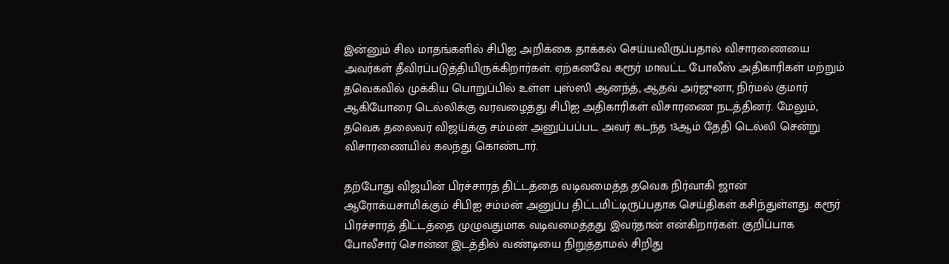இன்னும் சில மாதங்களில் சிபிஐ அறிக்கை தாக்கல் செய்யவிருப்பதால் விசாரணையை அவர்கள் தீவிரப்படுத்தியிருக்கிறார்கள். ஏற்கனவே கரூர் மாவட்ட போலீஸ் அதிகாரிகள் மற்றும் தவெகவில் முக்கிய பொறுப்பில் உள்ள புஸ்ஸி ஆனந்த், ஆதவ் அர்ஜுனா, நிர்மல் குமார் ஆகியோரை டெல்லிக்கு வரவழைத்து சிபிஐ அதிகாரிகள் விசாரணை நடத்தினர். மேலும், தவெக தலைவர் விஜய்க்கு சம்மன் அனுப்பப்பட அவர் கடந்த 13ஆம் தேதி டெல்லி சென்று விசாரணையில் கலந்து கொண்டார்.

தற்போது விஜயின் பிரச்சாரத் திட்டத்தை வடிவமைத்த தவெக நிர்வாகி ஜான் ஆரோக்யசாமிக்கும் சிபிஐ சம்மன் அனுப்ப திட்டமிட்டிருப்பதாக செய்திகள் கசிந்துள்ளது. கரூர் பிரச்சாரத் திட்டத்தை முழுவதுமாக வடிவமைத்தது இவர்தான் என்கிறார்கள். குறிப்பாக போலீசார் சொன்ன இடத்தில் வண்டியை நிறுத்தாமல் சிறிது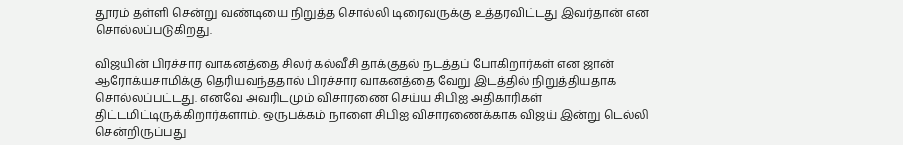தூரம் தள்ளி சென்று வண்டியை நிறுத்த சொல்லி டிரைவருக்கு உத்தரவிட்டது இவர்தான் என சொல்லப்படுகிறது.

விஜயின் பிரச்சார வாகனத்தை சிலர் கல்வீசி தாக்குதல் நடத்தப் போகிறார்கள் என ஜான் ஆரோக்யசாமிக்கு தெரியவந்ததால் பிரச்சார வாகனத்தை வேறு இடத்தில் நிறுத்தியதாக சொல்லப்பட்டது. எனவே அவரிடமும் விசாரணை செய்ய சிபிஐ அதிகாரிகள் திட்டமிட்டிருக்கிறார்களாம். ஒருபக்கம் நாளை சிபிஐ விசாரணைக்காக விஜய் இன்று டெல்லி சென்றிருப்பது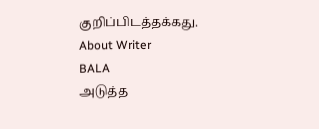குறிப்பிடத்தக்கது.
About Writer
BALA
அடுத்த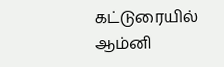கட்டுரையில்
ஆம்னி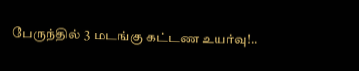பேருந்தில் 3 மடங்கு கட்டண உயர்வு!..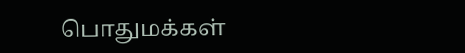பொதுமக்கள்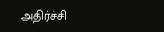அதிர்ச்சி